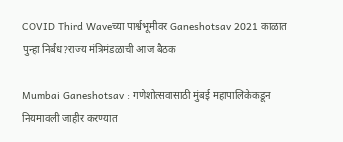COVID Third Waveच्या पार्श्वभूमीवर Ganeshotsav 2021 काळात पुन्हा निर्बंध?राज्य मंत्रिमंडळाची आज बैठक

Mumbai Ganeshotsav : गणेशोत्सवासाठी मुंबई महापालिकेकडून नियमावली जाहीर करण्यात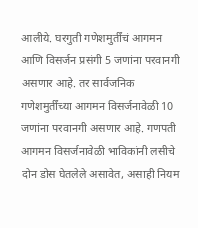आलीये. घरगुती गणेशमुर्तींचं आगमन आणि विसर्जन प्रसंगी 5 जणांना परवानगी असणार आहे. तर सार्वजनिक गणेशमुर्तींच्या आगमन विसर्जनावेळी 10 जणांना परवानगी असणार आहे. गणपती आगमन विसर्जनावेळी भाविकांनी लसीचे दोन डोस घेतलेले असावेत, असाही नियम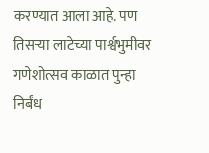करण्यात आला आहे. पण तिसऱ्या लाटेच्या पार्श्वभुमीवर गणेशोत्सव काळात पुन्हा निर्बंध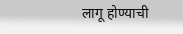लागू होण्याची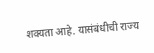शक्यता आहे. यासंबंधीची राज्य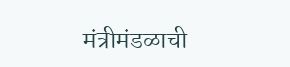मंत्रीमंडळाची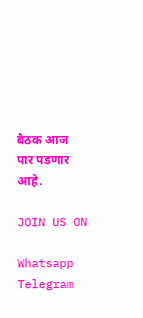बैठक आज पार पडणार आहे.

JOIN US ON

Whatsapp
Telegram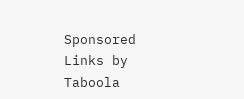Sponsored Links by Taboola